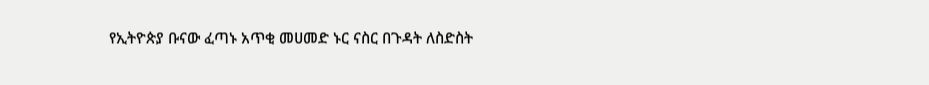የኢትዮጵያ ቡናው ፈጣኑ አጥቂ መሀመድ ኑር ናስር በጉዳት ለስድስት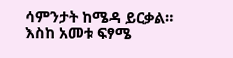ሳምንታት ከሜዳ ይርቃል። እስከ አመቱ ፍፃሜ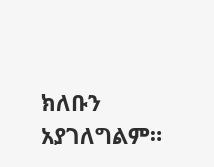ክለቡን አያገለግልም።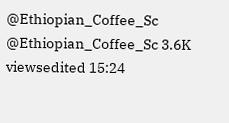@Ethiopian_Coffee_Sc @Ethiopian_Coffee_Sc 3.6K viewsedited 15:24